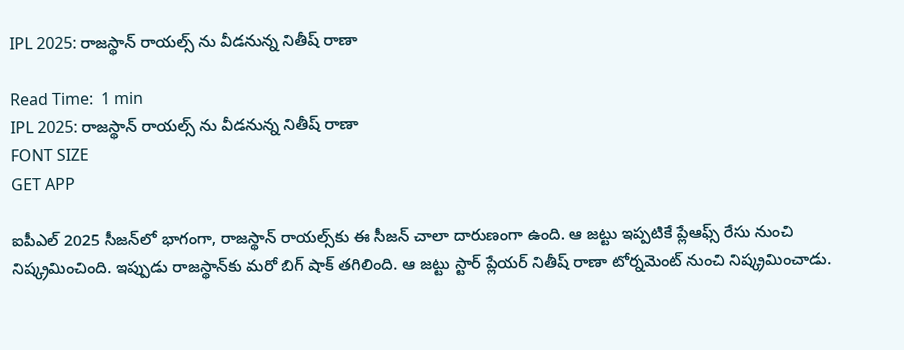IPL 2025: రాజస్థాన్ రాయల్స్‌ ను వీడనున్న నితీష్ రాణా

Read Time:  1 min
IPL 2025: రాజస్థాన్ రాయల్స్‌ ను వీడనున్న నితీష్ రాణా
FONT SIZE
GET APP

ఐపీఎల్ 2025 సీజన్‌లో భాగంగా, రాజస్థాన్ రాయల్స్‌కు ఈ సీజన్ చాలా దారుణంగా ఉంది. ఆ జట్టు ఇప్పటికే ప్లేఆఫ్స్ రేసు నుంచి నిష్క్రమించింది. ఇప్పుడు రాజస్థాన్‌కు మరో బిగ్ షాక్ తగిలింది. ఆ జట్టు స్టార్ ప్లేయర్ నితీష్ రాణా టోర్నమెంట్ నుంచి నిష్క్రమించాడు.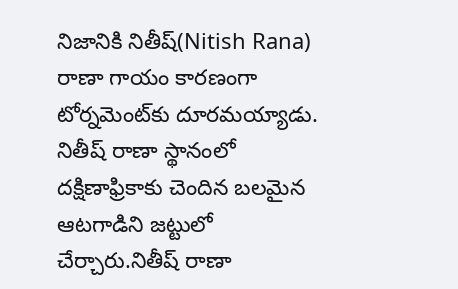నిజానికి నితీష్(Nitish Rana) రాణా గాయం కారణంగా టోర్నమెంట్‌కు దూరమయ్యాడు. నితీష్ రాణా స్థానంలో దక్షిణాఫ్రికాకు చెందిన బలమైన ఆటగాడిని జట్టులో చేర్చారు.నితీష్ రాణా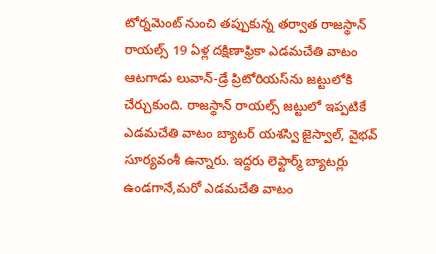టోర్నమెంట్ నుంచి తప్పుకున్న తర్వాత రాజస్థాన్ రాయల్స్ 19 ఏళ్ల దక్షిణాఫ్రికా ఎడమచేతి వాటం ఆటగాడు లువాన్-డ్రే ప్రిటోరియస్‌ను జట్టులోకి చేర్చుకుంది. రాజస్థాన్ రాయల్స్ జట్టులో ఇప్పటికే ఎడమచేతి వాటం బ్యాటర్ యశస్వి జైస్వాల్, వైభవ్ సూర్యవంశీ ఉన్నారు. ఇద్దరు లెఫ్టార్మ్ బ్యాటర్లు ఉండగానే,మరో ఎడమచేతి వాటం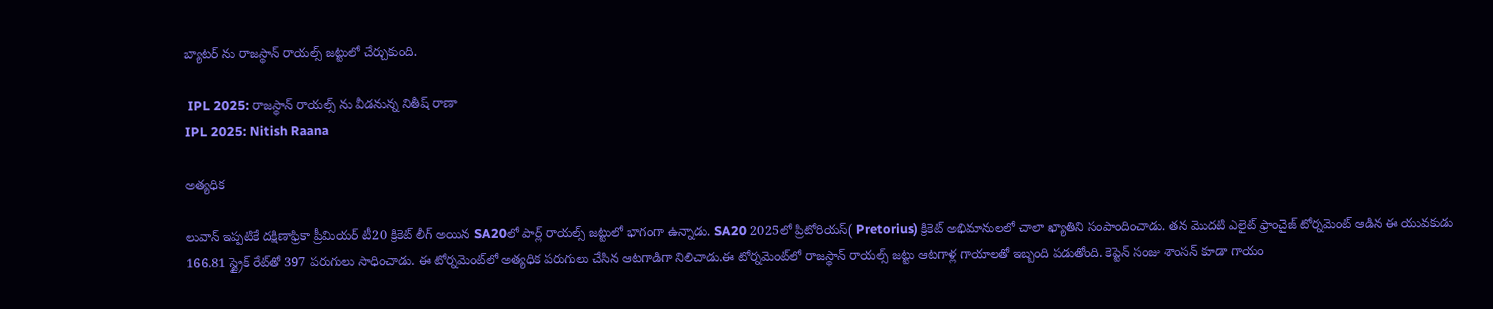బ్యాటర్ ను రాజస్థాన్ రాయల్స్ జట్టులో చేర్చుకుంది.

 IPL 2025: రాజస్థాన్ రాయల్స్‌ ను వీడనున్న నితీష్ రాణా
IPL 2025: Nitish Raana

అత్యధిక

లువాన్ ఇప్పటికే దక్షిణాఫ్రికా ప్రీమియర్ టీ20 క్రికెట్ లీగ్ అయిన SA20లో పార్ల్ రాయల్స్ జట్టులో భాగంగా ఉన్నాడు. SA20 2025లో ప్రిటోరియస్( Pretorius) క్రికెట్ అభిమానులలో చాలా ఖ్యాతిని సంపాందించాడు. తన మొదటి ఎలైట్ ఫ్రాంచైజ్ టోర్నమెంట్ ఆడిన ఈ యువకుడు 166.81 స్ట్రైక్ రేట్‌తో 397 పరుగులు సాధించాడు. ఈ టోర్నమెంట్‌లో అత్యధిక పరుగులు చేసిన ఆటగాడిగా నిలిచాడు.ఈ టోర్నమెంట్‌లో రాజస్థాన్ రాయల్స్ జట్టు ఆటగాళ్ల గాయాలతో ఇబ్బంది పడుతోంది. కెప్టెన్ సంజు శాంసన్ కూడా గాయం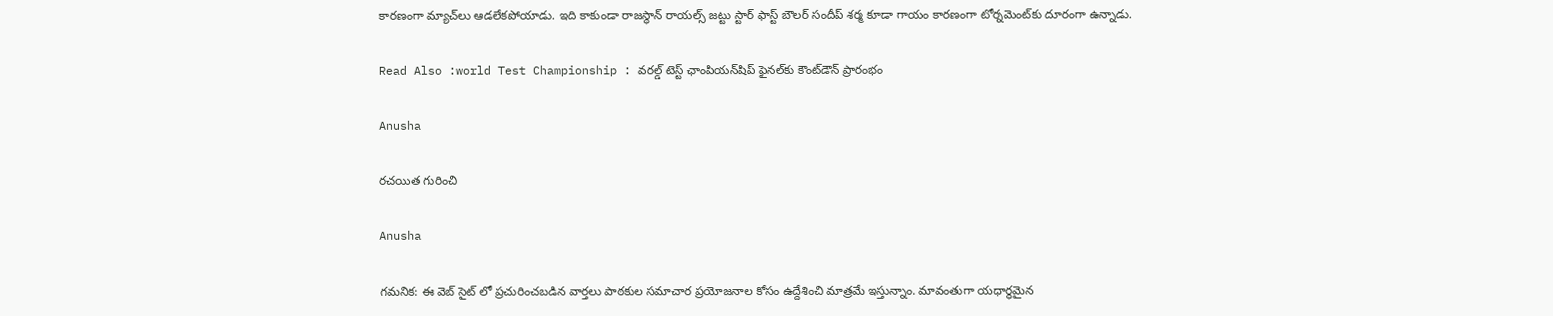కారణంగా మ్యాచ్‌లు ఆడలేకపోయాడు. ఇది కాకుండా రాజస్థాన్ రాయల్స్ జట్టు స్టార్ ఫాస్ట్ బౌలర్ సందీప్ శర్మ కూడా గాయం కారణంగా టోర్నమెంట్‌కు దూరంగా ఉన్నాడు.

Read Also :world Test Championship : వరల్డ్ టెస్ట్ ఛాంపియన్‌షిప్ ఫైనల్‌కు కౌంట్‌డౌన్ ప్రారంభం

Anusha

రచయిత గురించి

Anusha

గమనిక: ఈ వెబ్ సైట్ లో ప్రచురించబడిన వార్తలు పాఠకుల సమాచార ప్రయోజనాల కోసం ఉద్దేశించి మాత్రమే ఇస్తున్నాం. మావంతుగా యధార్థమైన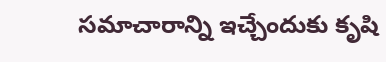సమాచారాన్ని ఇచ్చేందుకు కృషి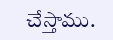చేస్తాము.